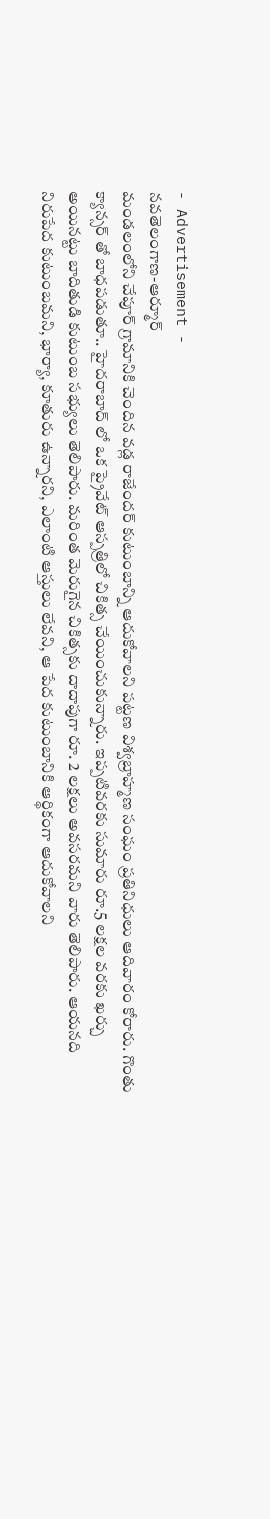- Advertisement -
నవతెలంగాణ-ఆర్మూర్
మండలంలోని చేపూర్ గ్రామానికి చెందిన వడ్ల రాజేందర్ కుటుంబాన్ని ఆదుకోవాలని పట్టణ విశ్వబ్రాహ్మణ సంఘం ప్రతినిధులు ఆదివారం కోరారు. గొంతు క్యాన్సర్ తో బాధపడుతూ.. హైదరాబాద్ లో ఒక ప్రైవేట్ ఆస్పత్రిలో చికిత్స చేయించుకున్నారు. ఇప్పటివరకు సుమారు రూ.5 లక్షల వరకు ఖర్చు అయినట్టు బాదితుడి కుటుంబ సభ్యులు తెలిపారు. మరింత మెరుగైన చికిత్సకు దాదాపుగా రూ. 2 లక్షలు అవసరమని వారు తెలిపారు. ఆయనది నిరుపేద కుటుంబమని, భార్యా, కూతురు ఉన్నారని, ఎలాంటి ఆస్తులు లేవని, ఆ పేద కుటుంబానికి ఆర్థికంగా ఆదుకోవాలని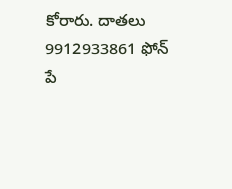కోరారు. దాతలు 9912933861 ఫోన్ పే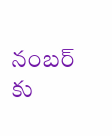నంబర్ కు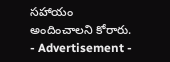సహాయం అందించాలని కోరారు.
- Advertisement -